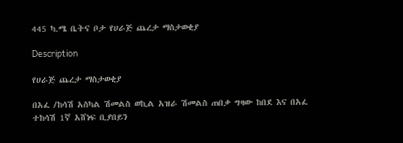445 ካ.ሜ ቤትና ቦታ የሀራጅ ጨረታ ማስታወቂያ

Description

የሀራጅ ጨረታ ማስታወቂያ

በአፈ /ከሳሽ አስካል ሽመልስ ወኪል አዝራ ሽመልስ ጠበቃ ግዛው ከበደ እና በአፈ ተከሳሽ 1ኛ አሸነፍ ቢያበይን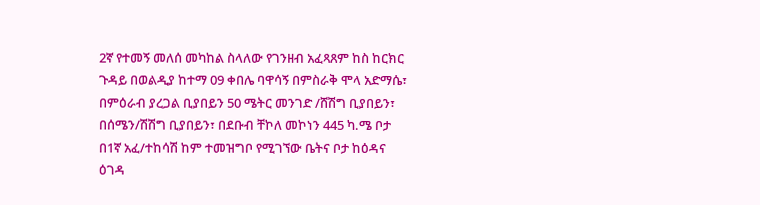2ኛ የተመኝ መለሰ መካከል ስላለው የገንዘብ አፈጻጸም ከስ ከርክር ጉዳይ በወልዲያ ከተማ 09 ቀበሌ ባዋሳኝ በምስራቅ ሞላ አድማሴ፣ በምዕራብ ያረጋል ቢያበይን 50 ሜትር መንገድ /ሸሽግ ቢያበይን፣ በሰሜን/ሽሽግ ቢያበይን፣ በደቡብ ቸኮለ መኮነን 445 ካ.ሜ ቦታ በ1ኛ አፈ/ተከሳሽ ከም ተመዝግቦ የሚገኘው ቤትና ቦታ ከዕዳና ዕገዳ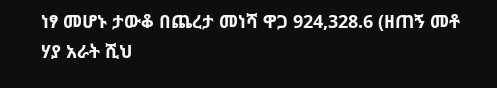ነፃ መሆኑ ታውቆ በጨረታ መነሻ ዋጋ 924,328.6 (ዘጠኝ መቶ ሃያ አራት ሺህ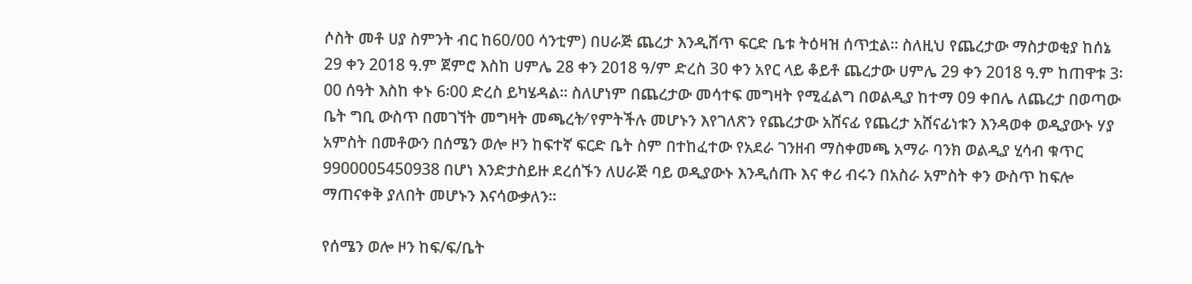ሶስት መቶ ሀያ ስምንት ብር ከ60/00 ሳንቲም) በሀራጅ ጨረታ እንዲሸጥ ፍርድ ቤቱ ትዕዛዝ ሰጥቷል፡፡ ስለዚህ የጨረታው ማስታወቂያ ከሰኔ 29 ቀን 2018 ዓ.ም ጀምሮ እስከ ሀምሌ 28 ቀን 2018 ዓ/ም ድረስ 30 ቀን አየር ላይ ቆይቶ ጨረታው ሀምሌ 29 ቀን 2018 ዓ.ም ከጠዋቱ 3፡00 ሰዓት እስከ ቀኑ 6፡00 ድረስ ይካሄዳል፡፡ ስለሆነም በጨረታው መሳተፍ መግዛት የሚፈልግ በወልዲያ ከተማ 09 ቀበሌ ለጨረታ በወጣው ቤት ግቢ ውስጥ በመገኘት መግዛት መጫረት⁄ የምትችሉ መሆኑን እየገለጽን የጨረታው አሸናፊ የጨረታ አሸናፊነቱን እንዳወቀ ወዲያውኑ ሃያ አምስት በመቶውን በሰሜን ወሎ ዞን ከፍተኛ ፍርድ ቤት ስም በተከፈተው የአደራ ገንዘብ ማስቀመጫ አማራ ባንክ ወልዲያ ሂሳብ ቁጥር 9900005450938 በሆነ እንድታስይዙ ደረሰኙን ለሀራጅ ባይ ወዲያውኑ እንዲሰጡ እና ቀሪ ብሩን በአስራ አምስት ቀን ውስጥ ከፍሎ ማጠናቀቅ ያለበት መሆኑን እናሳውቃለን።

የሰሜን ወሎ ዞን ከፍ/ፍ/ቤት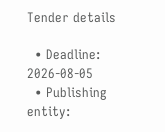Tender details

  • Deadline: 2026-08-05
  • Publishing entity: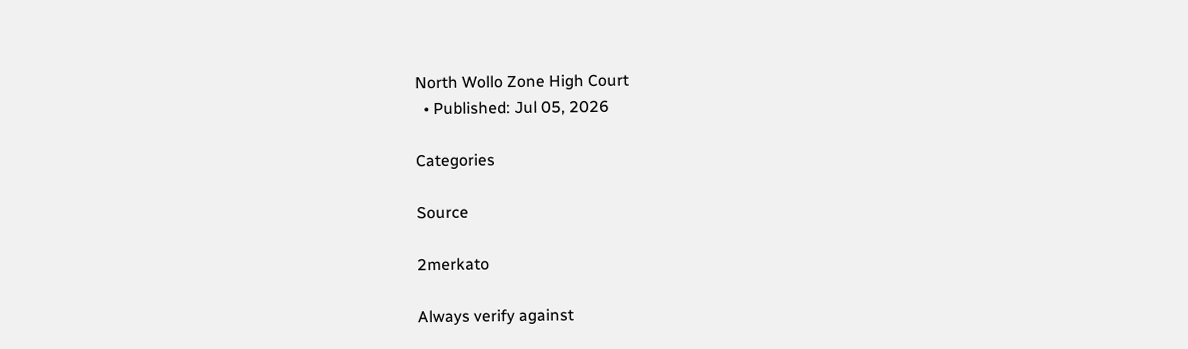North Wollo Zone High Court
  • Published: Jul 05, 2026

Categories

Source

2merkato

Always verify against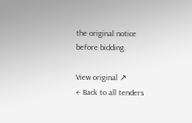the original notice before bidding.

View original ↗
← Back to all tenders